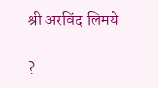श्री अरविंद लिमये

?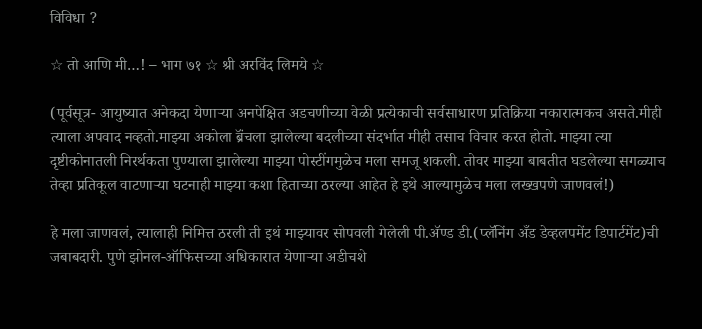विविधा ?

☆ तो आणि मी…! – भाग ७१ ☆ श्री अरविंद लिमये ☆

(पूर्वसूत्र- आयुष्यात अनेकदा येणाऱ्या अनपेक्षित अडचणीच्या वेळी प्रत्येकाची सर्वसाधारण प्रतिक्रिया नकारात्मकच असते.मीही त्याला अपवाद नव्हतो.माझ्या अकोला ब्रॅंचला झालेल्या बदलीच्या संदर्भात मीही तसाच विचार करत होतो. माझ्या त्या दृष्टीकोनातली निरर्थकता पुण्याला झालेल्या माझ्या पोस्टींगमुळेच मला समजू शकली. तोवर माझ्या बाबतीत घडलेल्या सगळ्याच तेव्हा प्रतिकूल वाटणाऱ्या घटनाही माझ्या कशा हिताच्या ठरल्या आहेत हे इथे आल्यामुळेच मला लख्खपणे जाणवलं!)

हे मला जाणवलं, त्यालाही निमित्त ठरली ती इथं माझ्यावर सोपवली गेलेली पी.ॲण्ड डी.(प्लॅनिंग अँड डेव्हलपमेंट डिपार्टमेंट)ची जबाबदारी. पुणे झोनल-ऑफिसच्या अधिकारात येणाऱ्या अडीचशे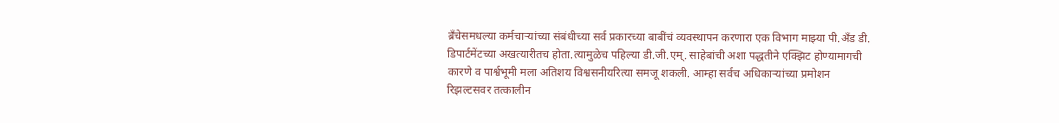ब्रॅंचेसमधल्या कर्मचाऱ्यांच्या संबंधीच्या सर्व प्रकारच्या बाबींचं व्यवस्थापन करणारा एक विभाग माझ्या पी.ॲंड डी. डिपार्टमेंटच्या अखत्यारीतच होता.त्यामुळेच पहिल्या डी.जी.एम्. साहेबांची अशा पद्धतीने एक्झिट होण्यामागची कारणे व पार्श्वभूमी मला अतिशय विश्वसनीयरित्या समजू शकली. आम्हा सर्वच अधिकाऱ्यांच्या प्रमोशन रिझल्टसवर तत्कालीन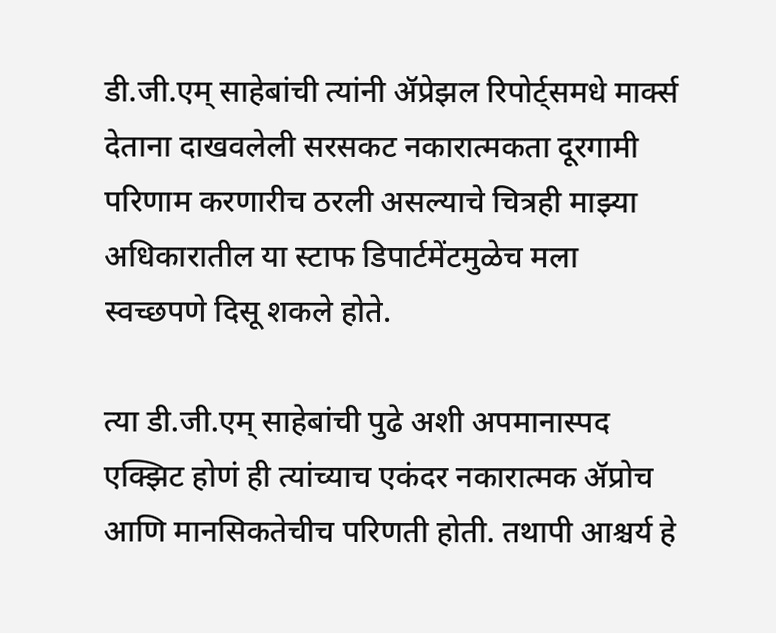डी.जी.एम् साहेबांची त्यांनी ॲप्रेझल रिपोर्ट्समधे मार्क्स देताना दाखवलेली सरसकट नकारात्मकता दूरगामी परिणाम करणारीच ठरली असल्याचे चित्रही माझ्या अधिकारातील या स्टाफ डिपार्टमेंटमुळेच मला स्वच्छपणे दिसू शकले होते.

त्या डी.जी.एम् साहेबांची पुढे अशी अपमानास्पद एक्झिट होणं ही त्यांच्याच एकंदर नकारात्मक ॲप्रोच आणि मानसिकतेचीच परिणती होती. तथापी आश्चर्य हे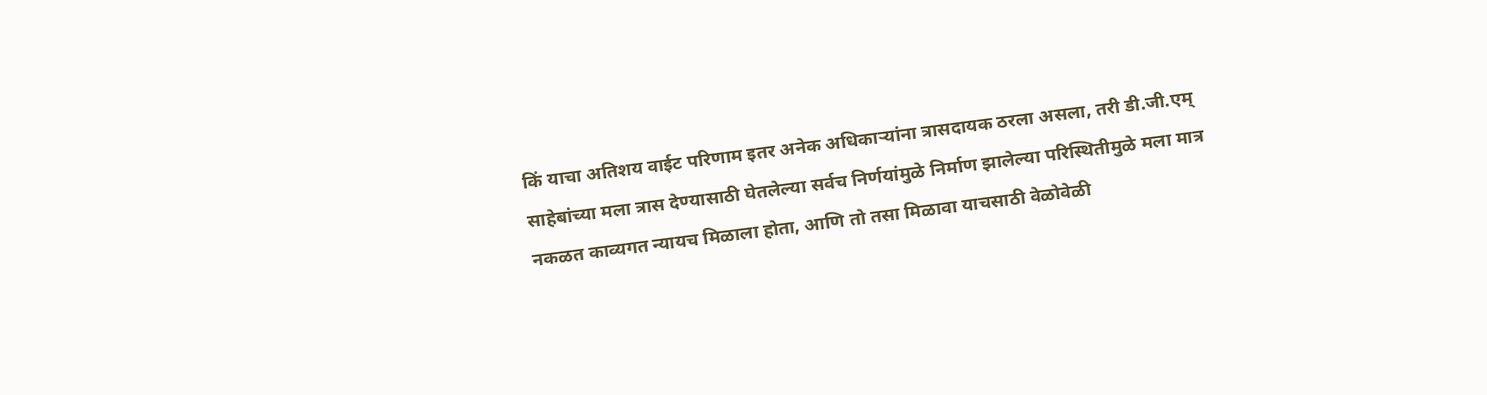किं याचा अतिशय वाईट परिणाम इतर अनेक अधिकाऱ्यांना त्रासदायक ठरला असला, तरी डी.जी.एम् साहेबांच्या मला त्रास देण्यासाठी घेतलेल्या सर्वच निर्णयांमुळे निर्माण झालेल्या परिस्थितीमुळे मला मात्र नकळत काव्यगत न्यायच मिळाला होता, आणि तो तसा मिळावा याचसाठी वेळोवेळी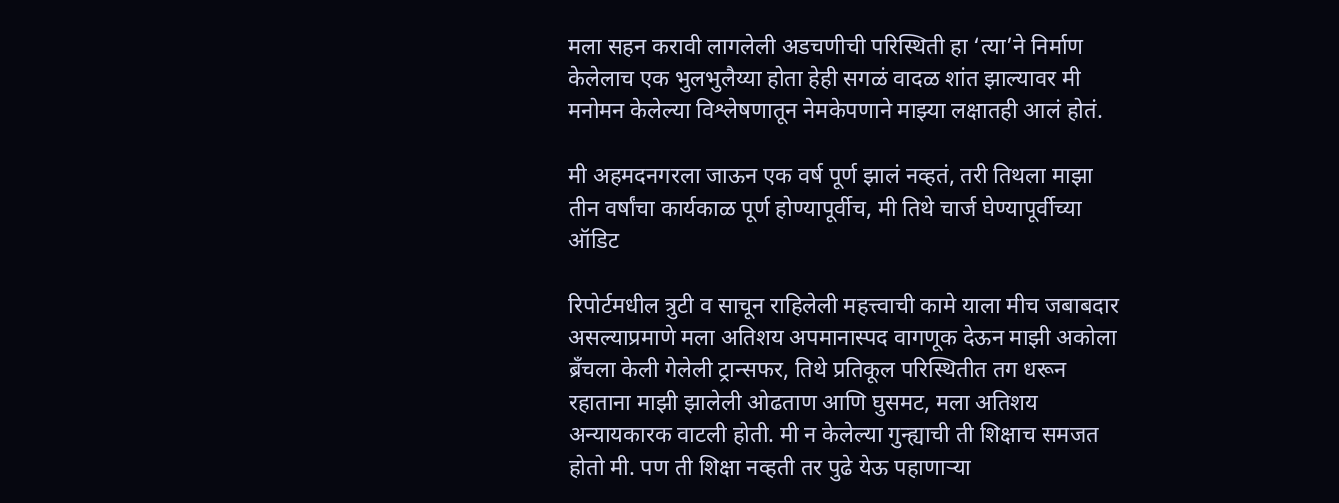मला सहन करावी लागलेली अडचणीची परिस्थिती हा ‘त्या’ने निर्माण केलेलाच एक भुलभुलैय्या होता हेही सगळं वादळ शांत झाल्यावर मी मनोमन केलेल्या विश्लेषणातून नेमकेपणाने माझ्या लक्षातही आलं होतं.

मी अहमदनगरला जाऊन एक वर्ष पूर्ण झालं नव्हतं, तरी तिथला माझा तीन वर्षांचा कार्यकाळ पूर्ण होण्यापूर्वीच, मी तिथे चार्ज घेण्यापूर्वीच्या ऑडिट

रिपोर्टमधील त्रुटी व साचून राहिलेली महत्त्वाची कामे याला मीच जबाबदार असल्याप्रमाणे मला अतिशय अपमानास्पद वागणूक देऊन माझी अकोला ब्रॅंचला केली गेलेली ट्रान्सफर, तिथे प्रतिकूल परिस्थितीत तग धरून रहाताना माझी झालेली ओढताण आणि घुसमट, मला अतिशय अन्यायकारक वाटली होती. मी न केलेल्या गुन्ह्याची ती शिक्षाच समजत होतो मी. पण ती शिक्षा नव्हती तर पुढे येऊ पहाणाऱ्या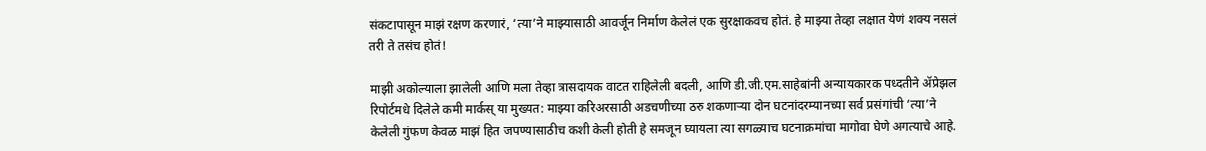संकटापासून माझं रक्षण करणारं, ‘त्या’ने माझ्यासाठी आवर्जून निर्माण केलेलं एक सुरक्षाकवच होतं. हे माझ्या तेव्हा लक्षात येणं शक्य नसलं तरी ते तसंच होतं!

माझी अकोल्याला झालेली आणि मला तेव्हा त्रासदायक वाटत राहिलेली बदली, आणि डी.जी.एम.साहेबांनी अन्यायकारक पध्दतीने ॲप्रेझल रिपोर्टमधे दिलेले कमी मार्कस् या मुख्यत: माझ्या करिअरसाठी अडचणीच्या ठरु शकणाऱ्या दोन घटनांदरम्यानच्या सर्व प्रसंगांची ‘त्या’ने केलेली गुंफण केवळ माझं हित जपण्यासाठीच कशी केली होती हे समजून घ्यायला त्या सगळ्याच घटनाक्रमांचा मागोवा घेणे अगत्याचे आहे.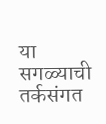या सगळ्याची तर्कसंगत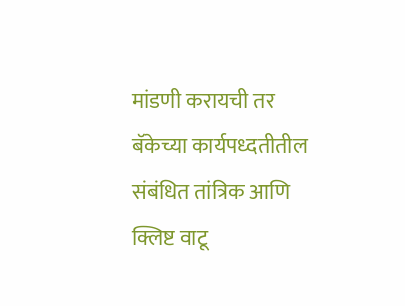मांडणी करायची तर बॅकेच्या कार्यपध्दतीतील संबंधित तांत्रिक आणि क्लिष्ट वाटू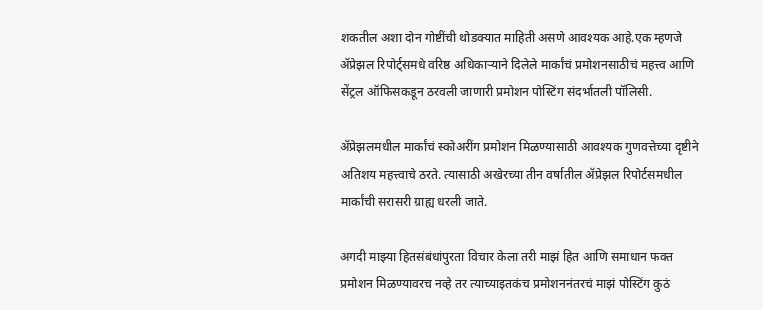शकतील अशा दोन गोष्टींची थोडक्यात माहिती असणे आवश्यक आहे.एक म्हणजे ॲप्रेझल रिपोर्ट्समधे वरिष्ठ अधिकाऱ्याने दिलेले मार्कांचं प्रमोशनसाठीचं महत्त्व आणि सेंट्रल ऑफिसकडून ठरवली जाणारी प्रमोशन पोस्टिंग संदर्भातली पॉलिसी.

ॲप्रेझलमधील मार्कांचं स्कोअरींग प्रमोशन मिळण्यासाठी आवश्यक गुणवत्तेच्या दृष्टीने अतिशय महत्त्वाचे ठरते. त्यासाठी अखेरच्या तीन वर्षातील ॲप्रेझल रिपोर्टसमधील मार्कांची सरासरी ग्राह्य धरली जाते.

अगदी माझ्या हितसंबंधांपुरता विचार केला तरी माझं हित आणि समाधान फक्त प्रमोशन मिळण्यावरच नव्हे तर त्याच्याइतकंच प्रमोशननंतरचं माझं पोस्टिंग कुठं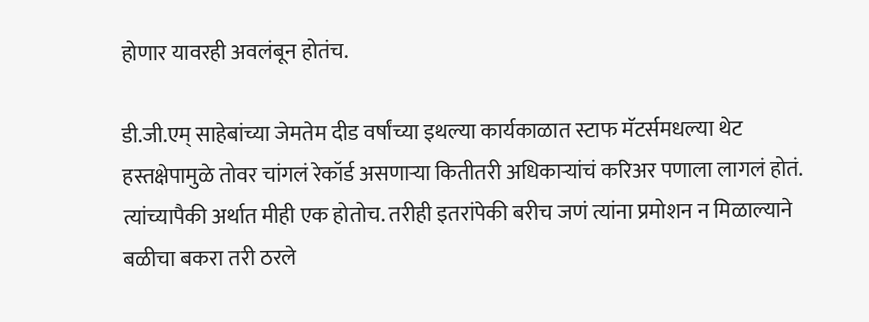होणार यावरही अवलंबून होतंच.

डी.जी.एम् साहेबांच्या जेमतेम दीड वर्षांच्या इथल्या कार्यकाळात स्टाफ मॅटर्समधल्या थेट हस्तक्षेपामुळे तोवर चांगलं रेकॉर्ड असणाऱ्या कितीतरी अधिकाऱ्यांचं करिअर पणाला लागलं होतं. त्यांच्यापैकी अर्थात मीही एक होतोच. तरीही इतरांपेकी बरीच जणं त्यांना प्रमोशन न मिळाल्याने बळीचा बकरा तरी ठरले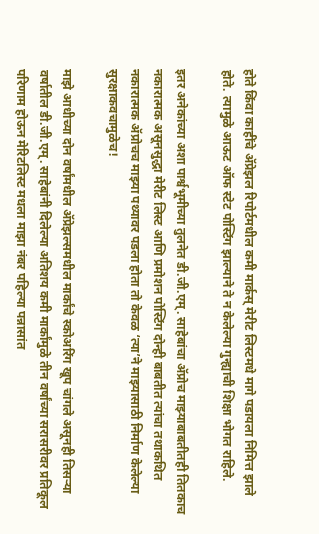होते किंवा काहींचे ॲप्रेझल रिपोर्टमधील कमी मार्कस् मेरीट लिस्टमधे मागे पडायला निमित्त झाले होते. त्यामुळे आऊट ऑफ स्टेट पोस्टिंग झाल्याने ते न केलेल्या गुन्ह्याची शिक्षा भोगत राहिले.

इतर अनेकांच्या अशा पार्श्वभूमीच्या तुलनेत डी.जी.एम्. साहेबांचा ॲप्रोच माझ्याबाबतीतही तितकाच नकारात्मक असूनसुद्धा मेरीट लिस्ट आणि प्रमोशन पोस्टिंग दोन्ही बाबतीत त्यांचा तथाकथित नकारात्मक ॲप्रोचच माझ्या पथ्यावर पडला होता तो केवळ ‘त्या’ने माझ्यासाठी निर्माण केलेल्या सुरक्षाकवचामुळेच!

माझे आधीच्या दोन वर्षांमधील ॲप्रेझल्समधील मार्कांचे स्कोअरिंग खूप चांगले असूनही तिसऱ्या वर्षातील डी.जी.एम्. साहेबांनी दिलेल्या अतिशय कमी मार्कांमुळे तीन वर्षांच्या सरासरीवर प्रतिकूल परिणाम होऊन मेरिटलिस्ट मधला माझा नंबर पहिल्या पन्नासांत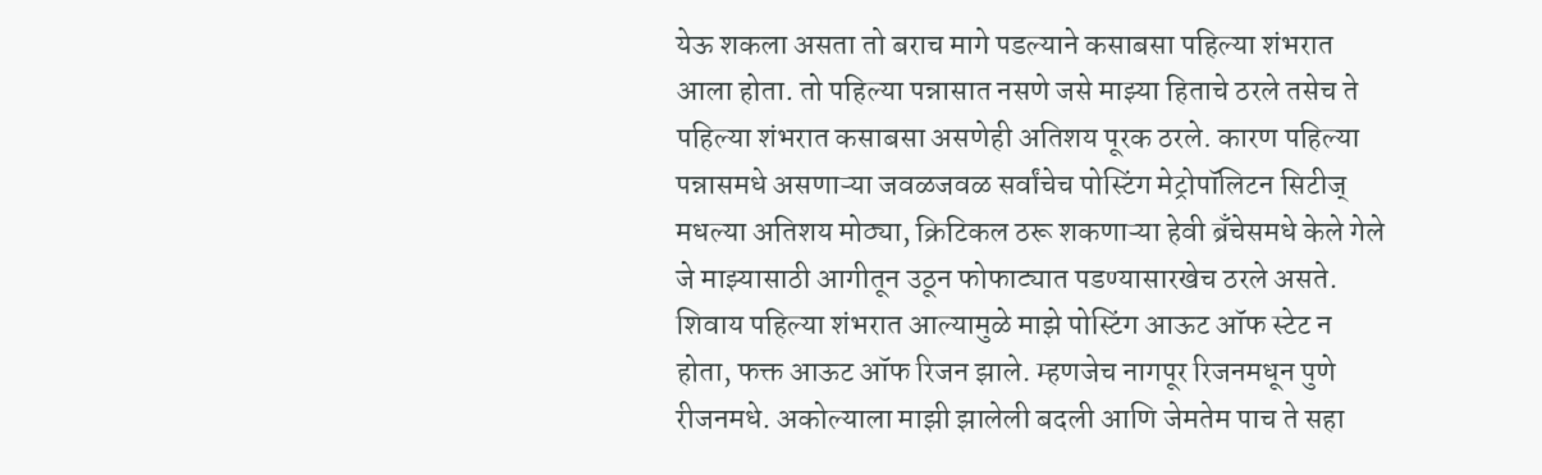येऊ शकला असता तो बराच मागे पडल्याने कसाबसा पहिल्या शंभरात आला होता. तो पहिल्या पन्नासात नसणे जसे माझ्या हिताचे ठरले तसेच ते पहिल्या शंभरात कसाबसा असणेही अतिशय पूरक ठरले. कारण पहिल्या पन्नासमधे असणाऱ्या जवळजवळ सर्वांचेच पोस्टिंग मेट्रोपॉलिटन सिटीज् मधल्या अतिशय मोठ्या, क्रिटिकल ठरू शकणाऱ्या हेवी ब्रॅंचेसमधे केले गेले जे माझ्यासाठी आगीतून उठून फोफाट्यात पडण्यासारखेच ठरले असते. शिवाय पहिल्या शंभरात आल्यामुळे माझे पोस्टिंग आऊट ऑफ स्टेट न होता, फक्त आऊट ऑफ रिजन झाले. म्हणजेच नागपूर रिजनमधून पुणे रीजनमधे. अकोल्याला माझी झालेली बदली आणि जेमतेम पाच ते सहा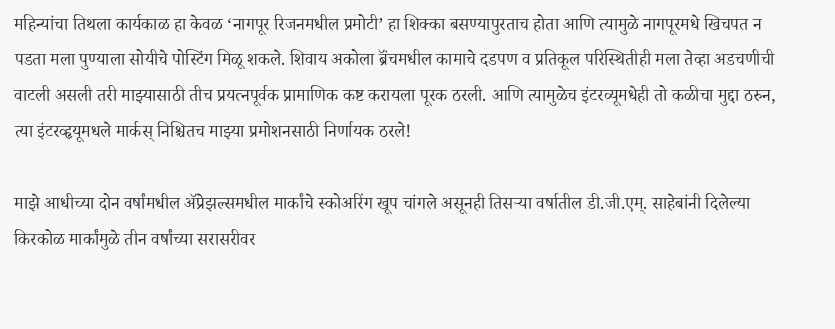महिन्यांचा तिथला कार्यकाळ हा केवळ ‘नागपूर रिजनमधील प्रमोटी’ हा शिक्का बसण्यापुरताच होता आणि त्यामुळे नागपूरमधे खिचपत न पडता मला पुण्याला सोयीचे पोस्टिंग मिळू शकले. शिवाय अकोला ब्रॅंचमधील कामाचे दडपण व प्रतिकूल परिस्थितीही मला तेव्हा अडचणीची वाटली असली तरी माझ्यासाठी तीच प्रयत्नपूर्वक प्रामाणिक कष्ट करायला पूरक ठरली. आणि त्यामुळेच इंटरव्यूमधेही तो कळीचा मुद्दा ठरुन, त्या इंटरव्हृयूमधले मार्कस् निश्चितच माझ्या प्रमोशनसाठी निर्णायक ठरले!

माझे आधीच्या दोन वर्षांमधील ॲप्रेझल्समधील मार्कांचे स्कोअरिंग खूप चांगले असूनही तिसऱ्या वर्षातील डी.जी.एम्. साहेबांनी दिलेल्या किरकोळ मार्कांमुळे तीन वर्षांच्या सरासरीवर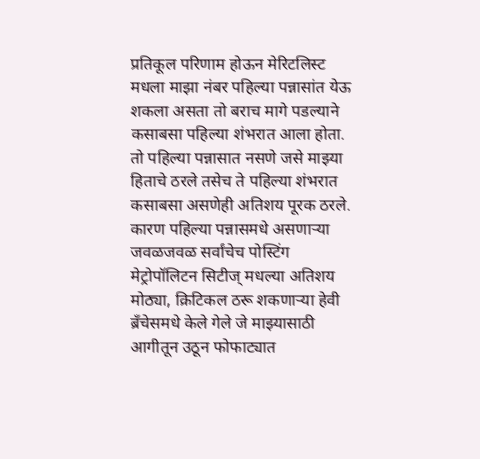प्रतिकूल परिणाम होऊन मेरिटलिस्ट मधला माझा नंबर पहिल्या पन्नासांत येऊ शकला असता तो बराच मागे पडल्याने कसाबसा पहिल्या शंभरात आला होता. तो पहिल्या पन्नासात नसणे जसे माझ्या हिताचे ठरले तसेच ते पहिल्या शंभरात कसाबसा असणेही अतिशय पूरक ठरले. कारण पहिल्या पन्नासमधे असणाऱ्या जवळजवळ सर्वांचेच पोस्टिंग मेट्रोपॉलिटन सिटीज् मधल्या अतिशय मोठ्या, क्रिटिकल ठरू शकणाऱ्या हेवी ब्रॅंचेसमधे केले गेले जे माझ्यासाठी आगीतून उठून फोफाट्यात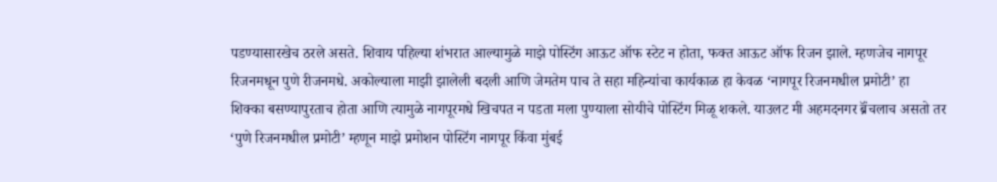पडण्यासारखेच ठरले असते. शिवाय पहिल्या शंभरात आल्यामुळे माझे पोस्टिंग आऊट ऑफ स्टेट न होता, फक्त आऊट ऑफ रिजन झाले. म्हणजेच नागपूर रिजनमधून पुणे रीजनमधे. अकोल्याला माझी झालेली बदली आणि जेमतेम पाच ते सहा महिन्यांचा कार्यकाळ हा केवळ ‘नागपूर रिजनमधील प्रमोटी’ हा शिक्का बसण्यापुरताच होता आणि त्यामुळे नागपूरमधे खिचपत न पडता मला पुण्याला सोयीचे पोस्टिंग मिळू शकले. याउलट मी अहमदनगर ब्रॅंचलाच असतो तर ‘पुणे रिजनमधील प्रमोटी’ म्हणून माझे प्रमोशन पोस्टिंग नागपूर किंवा मुंबई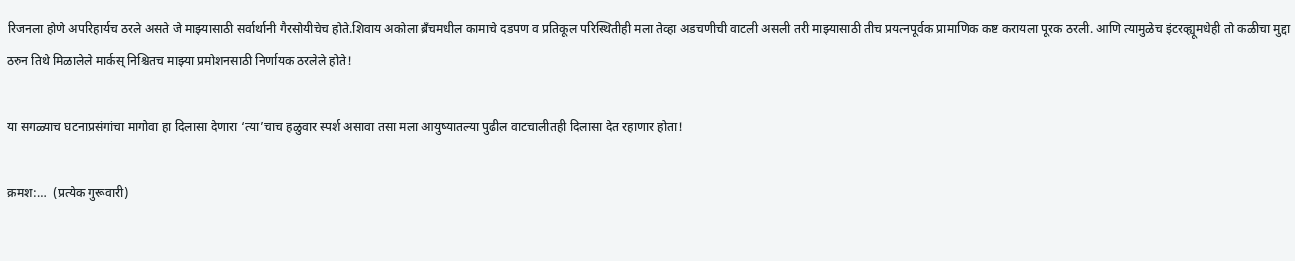रिजनला होणे अपरिहार्यच ठरले असते जे माझ्यासाठी सर्वार्थानी गैरसोयीचेच होते.शिवाय अकोला ब्रॅंचमधील कामाचे दडपण व प्रतिकूल परिस्थितीही मला तेव्हा अडचणीची वाटली असली तरी माझ्यासाठी तीच प्रयत्नपूर्वक प्रामाणिक कष्ट करायला पूरक ठरली. आणि त्यामुळेच इंटरव्ह्यूमधेही तो कळीचा मुद्दा ठरुन तिथे मिळालेले मार्कस् निश्चितच माझ्या प्रमोशनसाठी निर्णायक ठरलेले होते!

या सगळ्याच घटनाप्रसंगांचा मागोवा हा दिलासा देणारा ‘त्या’चाच हळुवार स्पर्श असावा तसा मला आयुष्यातल्या पुढील वाटचालीतही दिलासा देत रहाणार होता!

क्रमश:…  (प्रत्येक गुरूवारी)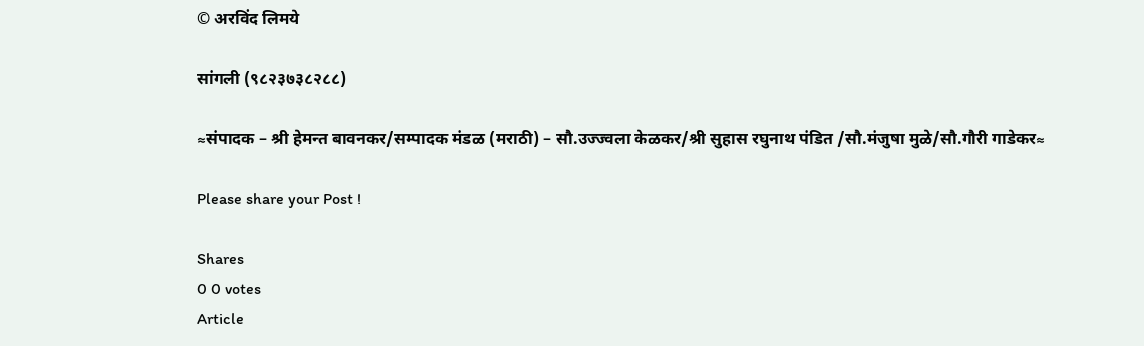© अरविंद लिमये

सांगली (९८२३७३८२८८)

≈संपादक – श्री हेमन्त बावनकर/सम्पादक मंडळ (मराठी) – सौ.उज्ज्वला केळकर/श्री सुहास रघुनाथ पंडित /सौ.मंजुषा मुळे/सौ.गौरी गाडेकर≈

Please share your Post !

Shares
0 0 votes
Article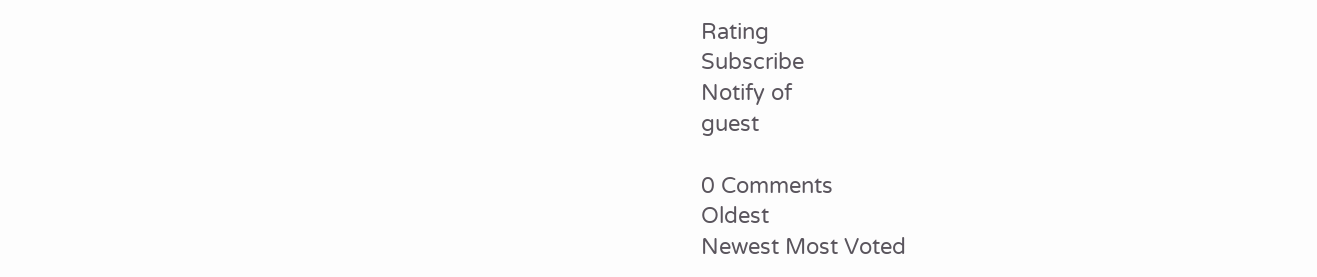Rating
Subscribe
Notify of
guest

0 Comments
Oldest
Newest Most Voted